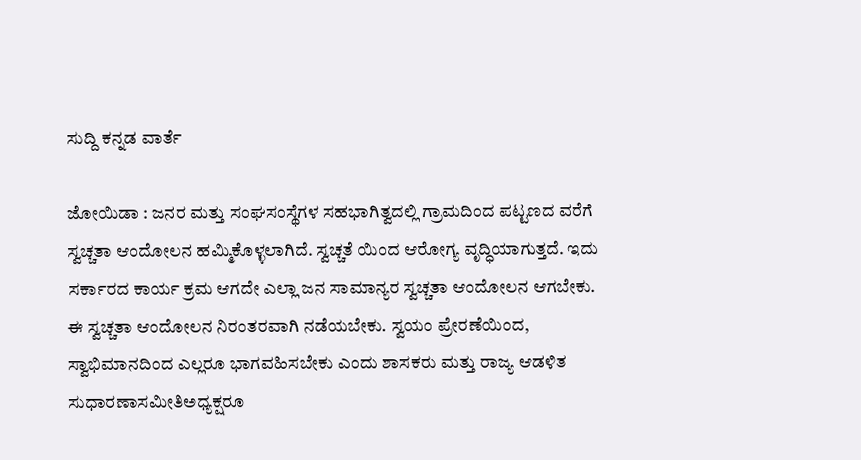ಸುದ್ದಿ ಕನ್ನಡ ವಾರ್ತೆ

ಜೋಯಿಡಾ : ಜನರ ಮತ್ತು ಸಂಘಸಂಸ್ಥೆಗಳ ಸಹಭಾಗಿತ್ವದಲ್ಲಿ ಗ್ರಾಮದಿಂದ ಪಟ್ಟಣದ ವರೆಗೆ ಸ್ವಚ್ಚತಾ ಆಂದೋಲನ ಹಮ್ಮಿಕೊಳ್ಳಲಾಗಿದೆ. ಸ್ವಚ್ಚತೆ ಯಿಂದ ಆರೋಗ್ಯ ವೃದ್ಧಿಯಾಗುತ್ತದೆ. ಇದು ಸರ್ಕಾರದ ಕಾರ್ಯ ಕ್ರಮ ಆಗದೇ ಎಲ್ಲಾ ಜನ ಸಾಮಾನ್ಯರ ಸ್ವಚ್ಚತಾ ಆಂದೋಲನ ಆಗಬೇಕು. ಈ ಸ್ವಚ್ಚತಾ ಆಂದೋಲನ ನಿರಂತರವಾಗಿ ನಡೆಯಬೇಕು. ಸ್ವಯಂ ಪ್ರೇರಣೆಯಿಂದ, ಸ್ವಾಭಿಮಾನದಿಂದ ಎಲ್ಲರೂ ಭಾಗವಹಿಸಬೇಕು ಎಂದು ಶಾಸಕರು ಮತ್ತು ರಾಜ್ಯ ಆಡಳಿತ ಸುಧಾರಣಾಸಮೀತಿಅಧ್ಯಕ್ಷರೂ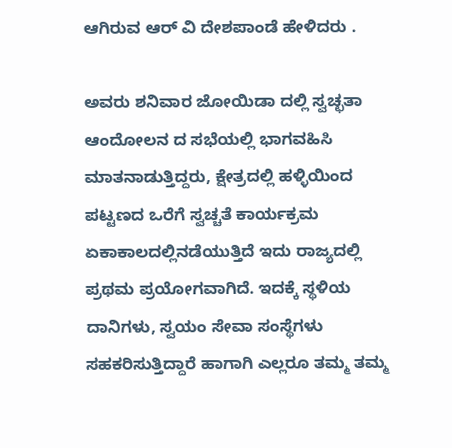ಆಗಿರುವ ಆರ್ ವಿ ದೇಶಪಾಂಡೆ ಹೇಳಿದರು .

ಅವರು ಶನಿವಾರ ಜೋಯಿಡಾ ದಲ್ಲಿ ಸ್ವಚ್ಛತಾ ಆಂದೋಲನ ದ ಸಭೆಯಲ್ಲಿ ಭಾಗವಹಿಸಿ ಮಾತನಾಡುತ್ತಿದ್ದರು, ಕ್ಷೇತ್ರದಲ್ಲಿ ಹಳ್ಳಿಯಿಂದ ಪಟ್ಟಣದ ಒರೆಗೆ ಸ್ವಚ್ಚತೆ ಕಾರ್ಯಕ್ರಮ ಏಕಾಕಾಲದಲ್ಲಿನಡೆಯುತ್ತಿದೆ ಇದು ರಾಜ್ಯದಲ್ಲಿ ಪ್ರಥಮ ಪ್ರಯೋಗವಾಗಿದೆ. ಇದಕ್ಕೆ ಸ್ಥಳಿಯ ದಾನಿಗಳು, ಸ್ವಯಂ ಸೇವಾ ಸಂಸ್ಥೆಗಳು ಸಹಕರಿಸುತ್ತಿದ್ದಾರೆ ಹಾಗಾಗಿ ಎಲ್ಲರೂ ತಮ್ಮ ತಮ್ಮ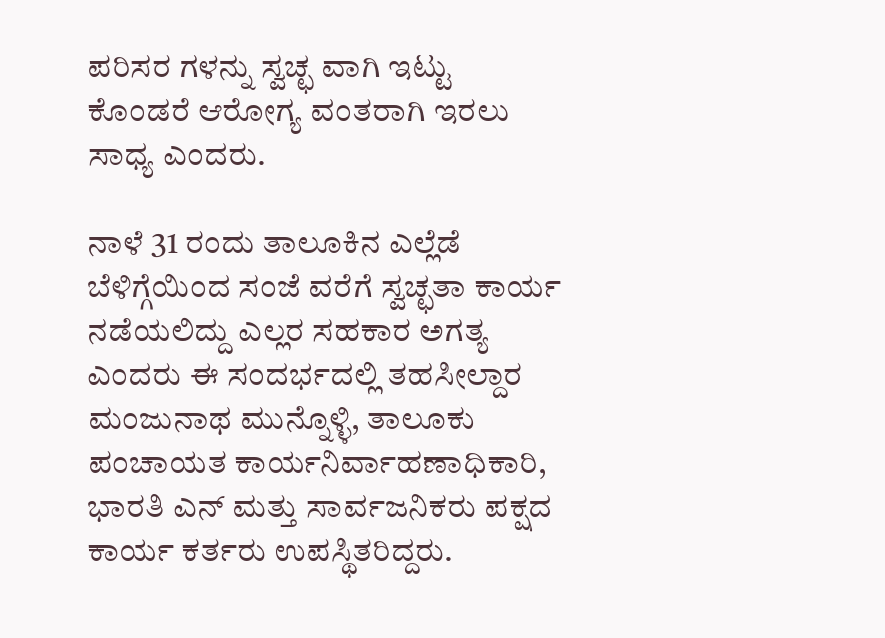ಪರಿಸರ ಗಳನ್ನು ಸ್ವಚ್ಛ ವಾಗಿ ಇಟ್ಟು ಕೊಂಡರೆ ಆರೋಗ್ಯ ವಂತರಾಗಿ ಇರಲು ಸಾಧ್ಯ ಎಂದರು.

ನಾಳೆ 31 ರಂದು ತಾಲೂಕಿನ ಎಲ್ಲೆಡೆ ಬೆಳಿಗ್ಗೆಯಿಂದ ಸಂಜೆ ವರೆಗೆ ಸ್ವಚ್ಛತಾ ಕಾರ್ಯ ನಡೆಯಲಿದ್ದು ಎಲ್ಲರ ಸಹಕಾರ ಅಗತ್ಯ ಎಂದರು ಈ ಸಂದರ್ಭದಲ್ಲಿ ತಹಸೀಲ್ದಾರ ಮಂಜುನಾಥ ಮುನ್ನೊಳ್ಳಿ, ತಾಲೂಕು ಪಂಚಾಯತ ಕಾರ್ಯನಿರ್ವಾಹಣಾಧಿಕಾರಿ, ಭಾರತಿ ಎನ್ ಮತ್ತು ಸಾರ್ವಜನಿಕರು ಪಕ್ಷದ ಕಾರ್ಯ ಕರ್ತರು ಉಪಸ್ಥಿತರಿದ್ದರು.